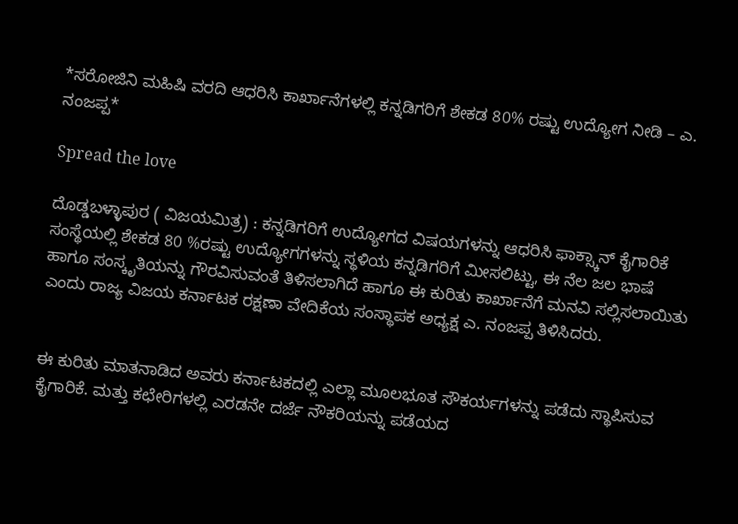*ಸರೋಜಿನಿ ಮಹಿಷಿ ವರದಿ ಆಧರಿಸಿ ಕಾರ್ಖಾನೆಗಳಲ್ಲಿ ಕನ್ನಡಿಗರಿಗೆ ಶೇಕಡ 80% ರಷ್ಟು ಉದ್ಯೋಗ ನೀಡಿ – ಎ. ನಂಜಪ್ಪ*

Spread the love

ದೊಡ್ಡಬಳ್ಳಾಪುರ ( ವಿಜಯಮಿತ್ರ) : ಕನ್ನಡಿಗರಿಗೆ ಉದ್ಯೋಗದ ವಿಷಯಗಳನ್ನು ಆಧರಿಸಿ ಫಾಕ್ಸ್ಕಾನ್ ಕೈಗಾರಿಕೆ ಸಂಸ್ಥೆಯಲ್ಲಿ ಶೇಕಡ 80 %ರಷ್ಟು ಉದ್ಯೋಗಗಳನ್ನು ಸ್ಥಳಿಯ ಕನ್ನಡಿಗರಿಗೆ ಮೀಸಲಿಟ್ಟು, ಈ ನೆಲ ಜಲ ಭಾಷೆ ಹಾಗೂ ಸಂಸ್ಕೃತಿಯನ್ನು ಗೌರವಿಸುವಂತೆ ತಿಳಿಸಲಾಗಿದೆ ಹಾಗೂ ಈ ಕುರಿತು ಕಾರ್ಖಾನೆಗೆ ಮನವಿ ಸಲ್ಲಿಸಲಾಯಿತು ಎಂದು ರಾಜ್ಯ ವಿಜಯ ಕರ್ನಾಟಕ ರಕ್ಷಣಾ ವೇದಿಕೆಯ ಸಂಸ್ಥಾಪಕ ಅಧ್ಯಕ್ಷ ಎ. ನಂಜಪ್ಪ ತಿಳಿಸಿದರು.


ಈ ಕುರಿತು ಮಾತನಾಡಿದ ಅವರು ಕರ್ನಾಟಕದಲ್ಲಿ ಎಲ್ಲಾ ಮೂಲಭೂತ ಸೌಕರ್ಯಗಳನ್ನು ಪಡೆದು ಸ್ಥಾಪಿಸುವ ಕೈಗಾರಿಕೆ. ಮತ್ತು ಕಛೇರಿಗಳಲ್ಲಿ ಎರಡನೇ ದರ್ಜೆ ನೌಕರಿಯನ್ನು ಪಡೆಯದ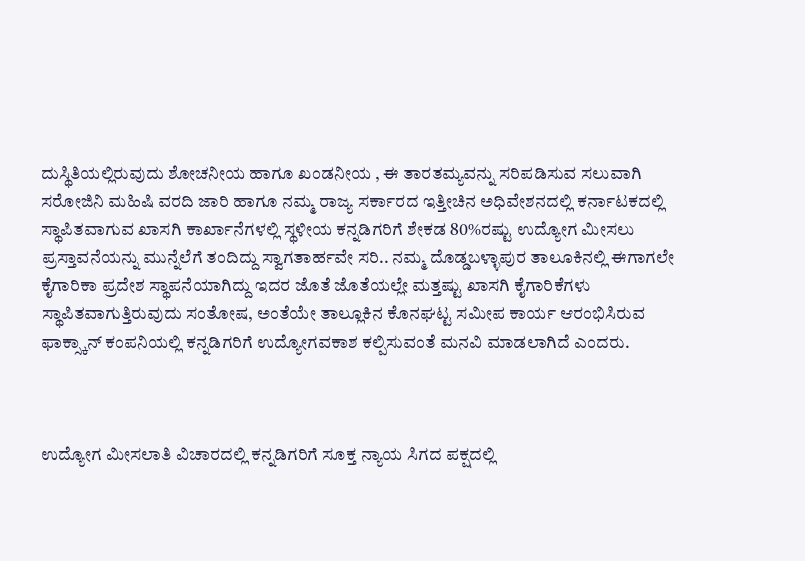ದುಸ್ಥಿತಿಯಲ್ಲಿರುವುದು ಶೋಚನೀಯ ಹಾಗೂ ಖಂಡನೀಯ , ಈ ತಾರತಮ್ಯವನ್ನು ಸರಿಪಡಿಸುವ ಸಲುವಾಗಿ ಸರೋಜಿನಿ ಮಹಿಷಿ ವರದಿ ಜಾರಿ ಹಾಗೂ ನಮ್ಮ ರಾಜ್ಯ ಸರ್ಕಾರದ ಇತ್ತೀಚಿನ ಅಧಿವೇಶನದಲ್ಲಿ ಕರ್ನಾಟಕದಲ್ಲಿ ಸ್ಥಾಪಿತವಾಗುವ ಖಾಸಗಿ ಕಾರ್ಖಾನೆಗಳಲ್ಲಿ ಸ್ಥಳೀಯ ಕನ್ನಡಿಗರಿಗೆ ಶೇಕಡ 80%ರಷ್ಟು ಉದ್ಯೋಗ ಮೀಸಲು ಪ್ರಸ್ತಾವನೆಯನ್ನು ಮುನ್ನೆಲೆಗೆ ತಂದಿದ್ದು ಸ್ವಾಗತಾರ್ಹವೇ ಸರಿ.. ನಮ್ಮ ದೊಡ್ಡಬಳ್ಳಾಪುರ ತಾಲೂಕಿನಲ್ಲಿ ಈಗಾಗಲೇ ಕೈಗಾರಿಕಾ ಪ್ರದೇಶ ಸ್ಥಾಪನೆಯಾಗಿದ್ದು ಇದರ ಜೊತೆ ಜೊತೆಯಲ್ಲೇ ಮತ್ತಷ್ಟು ಖಾಸಗಿ ಕೈಗಾರಿಕೆಗಳು ಸ್ಥಾಪಿತವಾಗುತ್ತಿರುವುದು ಸಂತೋಷ, ಅಂತೆಯೇ ತಾಲ್ಲೂಕಿನ ಕೊನಘಟ್ಟ ಸಮೀಪ ಕಾರ್ಯ ಆರಂಭಿಸಿರುವ ಫಾಕ್ಸ್ಕಾನ್ ಕಂಪನಿಯಲ್ಲಿ ಕನ್ನಡಿಗರಿಗೆ ಉದ್ಯೋಗವಕಾಶ ಕಲ್ಪಿಸುವಂತೆ ಮನವಿ ಮಾಡಲಾಗಿದೆ ಎಂದರು.



ಉದ್ಯೋಗ ಮೀಸಲಾತಿ ವಿಚಾರದಲ್ಲಿ ಕನ್ನಡಿಗರಿಗೆ ಸೂಕ್ತ ನ್ಯಾಯ ಸಿಗದ ಪಕ್ಷದಲ್ಲಿ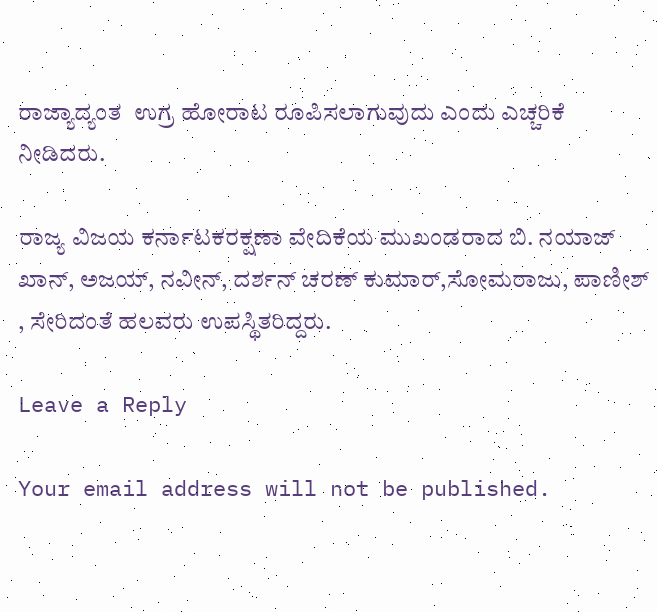ರಾಜ್ಯಾದ್ಯಂತ  ಉಗ್ರ ಹೋರಾಟ ರೂಪಿಸಲಾಗುವುದು ಎಂದು ಎಚ್ಚರಿಕೆ ನೀಡಿದರು.

ರಾಜ್ಯ ವಿಜಯ ಕರ್ನಾಟಕರಕ್ಷಣಾ ವೇದಿಕೆಯ ಮುಖಂಡರಾದ ಬಿ. ನಯಾಜ್ ಖಾನ್, ಅಜಯ್, ನವೀನ್, ದರ್ಶನ್ ಚರಣ್ ಕುಮಾರ್,ಸೋಮರಾಜು, ಪಾಣೀಶ್ , ಸೇರಿದಂತೆ ಹಲವರು ಉಪಸ್ಥಿತರಿದ್ದರು.

Leave a Reply

Your email address will not be published.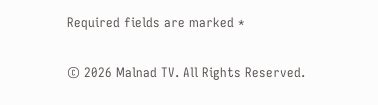Required fields are marked *

© 2026 Malnad TV. All Rights Reserved.